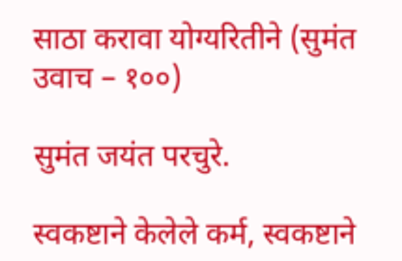साठा करावा योग्यरितीने (सुमंत उवाच – १००)

सुमंत जयंत परचुरे.

स्वकष्टाने केलेले कर्म, स्वकष्टाने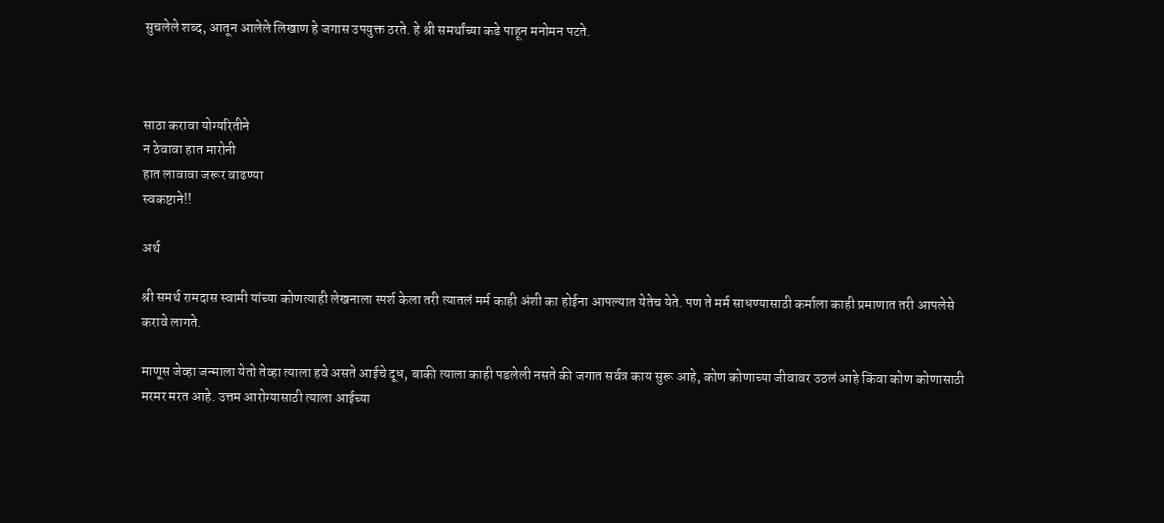सुचलेले शब्द, आतून आलेले लिखाण हे जगास उपयुक्त ठरते. हे श्री समर्थांच्या कडे पाहून मनोमन पटते.



साठा करावा योग्यरितीने
न ठेवावा हात मारोनी
हात लावावा जरूर वाढण्या
स्वकष्टाने!!

अर्थ

श्री समर्थ रामदास स्वामी यांच्या कोणत्याही लेखनाला स्पर्श केला तरी त्यातलं मर्म काही अंशी का होईना आपल्यात येतेच येते. पण ते मर्म साधण्यासाठी कर्माला काही प्रमाणात तरी आपलेसे करावे लागते.

माणूस जेव्हा जन्माला येतो तेव्हा त्याला हवे असते आईचे दूध, बाकी त्याला काही पडलेली नसते की जगात सर्वत्र काय सुरू आहे, कोण कोणाच्या जीवावर उठलं आहे किंवा कोण कोणासाठी मरमर मरत आहे. उत्तम आरोग्यासाठी त्याला आईच्या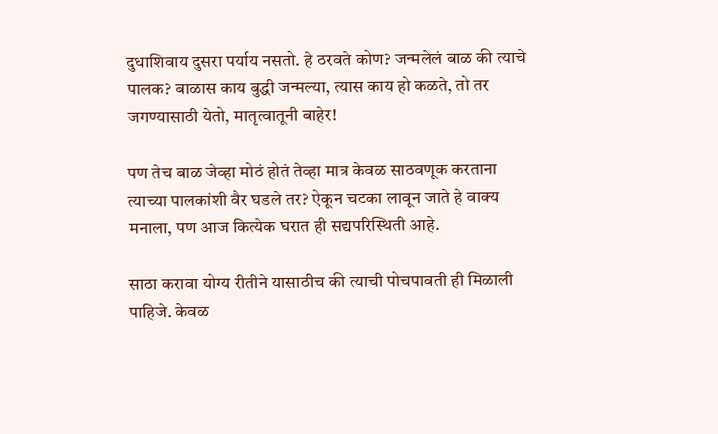दुधाशिवाय दुसरा पर्याय नसतो. हे ठरवते कोण? जन्मलेलं बाळ की त्याचे पालक? बाळास काय बुद्धी जन्मल्या, त्यास काय हो कळते, तो तर जगण्यासाठी येतो, मातृत्वातूनी बाहेर!

पण तेच बाळ जेव्हा मोठं होतं तेव्हा मात्र केवळ साठवणूक करताना त्याच्या पालकांशी वैर घडले तर? ऐकून चटका लावून जाते हे वाक्य मनाला, पण आज कित्येक घरात ही सद्यपरिस्थिती आहे.

साठा करावा योग्य रीतीने यासाठीच की त्याची पोचपावती ही मिळाली पाहिजे. केवळ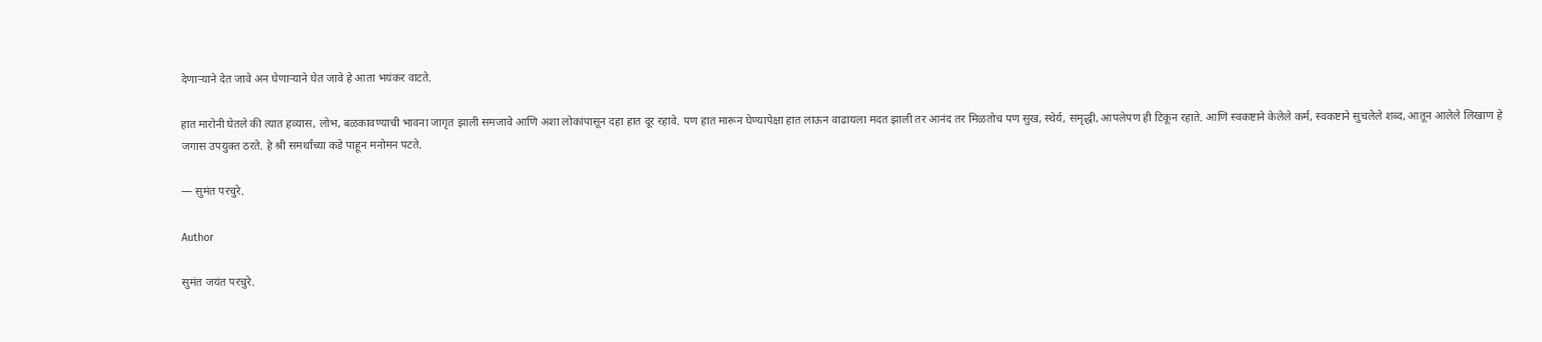देणाऱ्याने देत जावे अन घेणाऱ्याने घेत जावे हे आता भयंकर वाटते.

हात मारोनी घेतले की त्यात हव्यास, लोभ, बळकावण्याची भावना जागृत झाली समजावे आणि अशा लोकांपासून दहा हात दूर रहावे. पण हात मारून घेण्यापेक्षा हात लाऊन वाढायला मदत झाली तर आनंद तर मिळतोच पण सुख, स्थेर्य, समृद्धी, आपलेपण ही टिकून रहाते. आणि स्वकष्टाने केलेले कर्म, स्वकष्टाने सुचलेले शब्द, आतून आलेले लिखाण हे जगास उपयुक्त ठरते. हे श्री समर्थांच्या कडे पाहून मनोमन पटते.

— सुमंत परचुरे.

Author

सुमंत जयंत परचुरे.